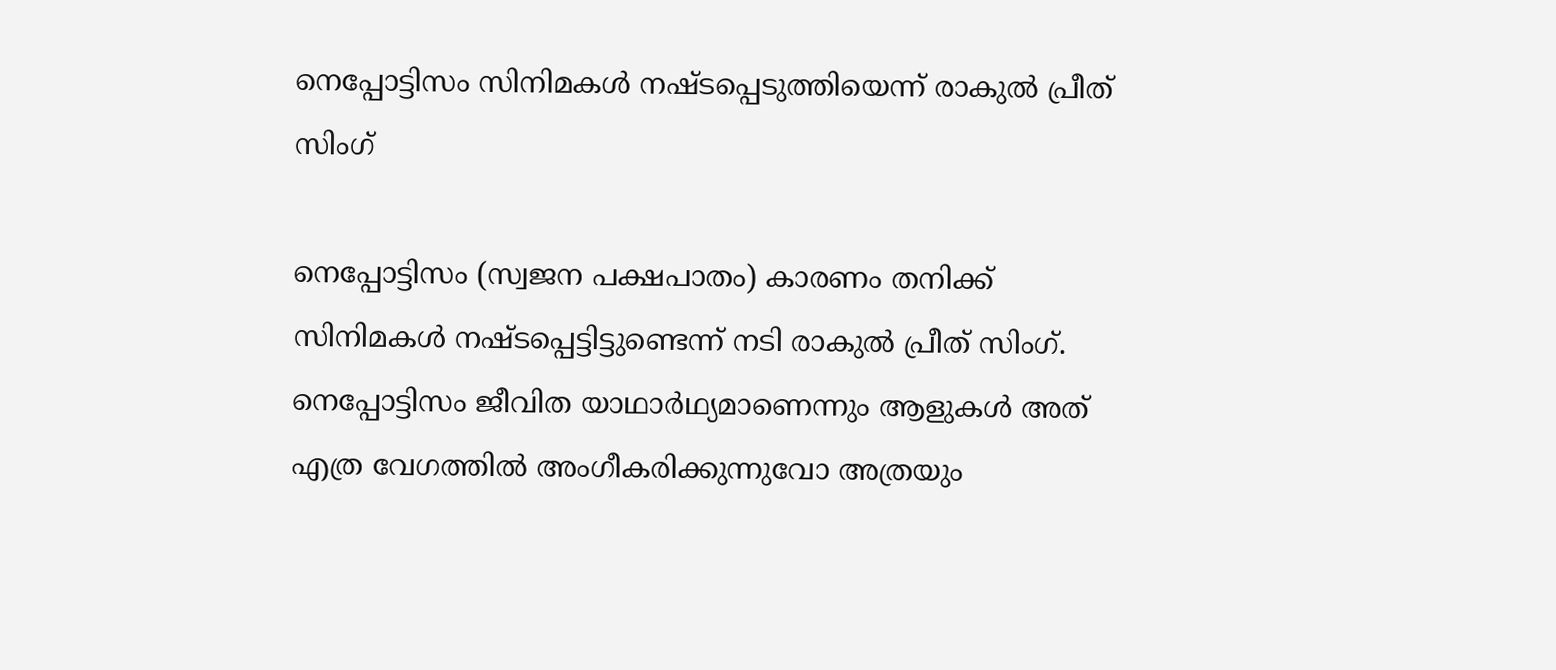നെപ്പോട്ടിസം സിനിമകൾ നഷ്‌ടപ്പെടുത്തിയെന്ന് രാകുൽ പ്രീത് സിംഗ്

നെപ്പോട്ടിസം (സ്വജന പക്ഷപാതം) കാരണം തനിക്ക് സിനിമകൾ നഷ്‌ടപ്പെട്ടിട്ടുണ്ടെന്ന് നടി രാകുൽ പ്രീത് സിംഗ്. നെപ്പോട്ടിസം ജീവിത യാഥാർഥ്യമാണെന്നും ആളുകൾ അത് എത്ര വേഗത്തിൽ അംഗീകരിക്കുന്നുവോ അത്രയും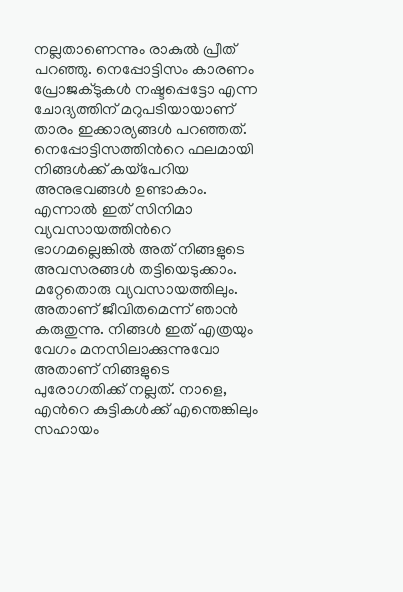നല്ലതാണെന്നും രാകുൽ പ്രീത് പറഞ്ഞു. നെപ്പോട്ടിസം കാരണം പ്രോജക്‌ടുകൾ നഷ്ടപ്പെട്ടോ എന്ന ചോദ്യത്തിന് മറുപടിയായാണ് താരം ഇക്കാര്യങ്ങൾ പറഞ്ഞത്. നെപ്പോട്ടിസത്തിന്‍റെ ഫലമായി നിങ്ങൾക്ക് കയ്പേറിയ അനുഭവങ്ങള്‍ ഉണ്ടാകാം. എന്നാൽ ഇത് സിനിമാ വ്യവസായത്തിന്‍റെ ഭാഗമല്ലെങ്കില്‍ അത് നിങ്ങളുടെ അവസരങ്ങൾ തട്ടിയെടുക്കാം. മറ്റേതൊരു വ്യവസായത്തിലും. അതാണ് ജീവിതമെന്ന് ഞാൻ കരുതുന്നു. നിങ്ങൾ ഇത് എത്രയും വേഗം മനസിലാക്കുന്നുവോ അതാണ് നിങ്ങളുടെ പുരോഗതിക്ക് നല്ലത്. നാളെ, എന്‍റെ കുട്ടികൾക്ക് എന്തെങ്കിലും സഹായം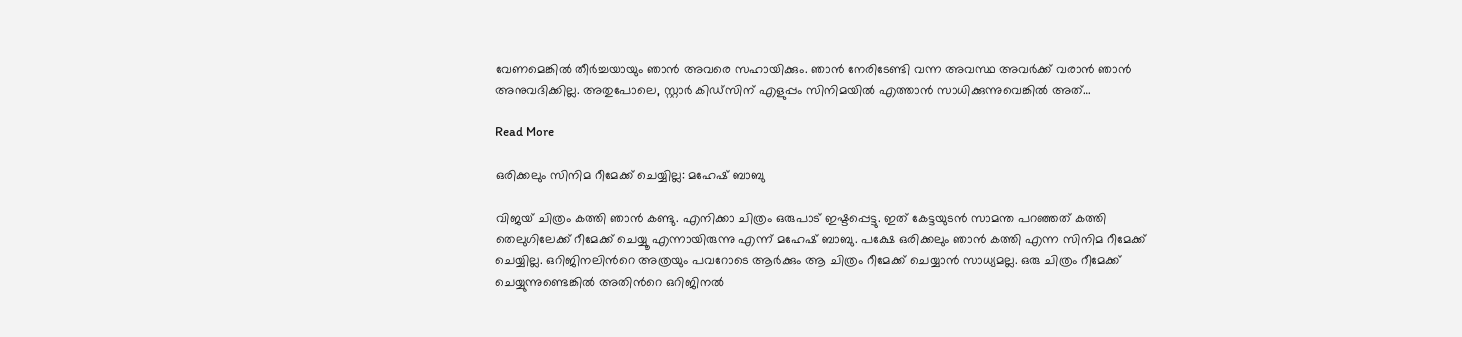വേണമെങ്കിൽ തീർച്ചയായും ഞാൻ അവരെ സഹായിക്കും. ഞാൻ നേരിടേണ്ടി വന്ന അവസ്ഥ അവര്‍ക്ക് വരാന്‍ ഞാന്‍ അനുവദിക്കില്ല. അതുപോലെ, സ്റ്റാര്‍ കിഡ്സിന് എളുപ്പം സിനിമയില്‍ എത്താന്‍ സാധിക്കുന്നുവെങ്കില്‍ അത്…

Read More

ഒരിക്കലും സിനിമ റീമേക്ക് ചെയ്യില്ല: മഹേഷ് ബാബു

വിജയ് ചിത്രം കത്തി ഞാൻ കണ്ടു. എനിക്കാ ചിത്രം ഒരുപാട് ഇഷ്ടപ്പെട്ടു. ഇത് കേട്ടയുടൻ സാമന്ത പറഞ്ഞത് കത്തി തെലുഗിലേക്ക് റീമേക്ക് ചെയ്യൂ എന്നായിരുന്നു എന്ന് മഹേഷ് ബാബു. പക്ഷേ ഒരിക്കലും ഞാൻ കത്തി എന്ന സിനിമ റീമേക്ക് ചെയ്യില്ല. ഒറിജിനലിന്‍റെ അത്രയും പവറോടെ ആർക്കും ആ ചിത്രം റീമേക്ക് ചെയ്യാൻ സാധ്യമല്ല. ഒരു ചിത്രം റീമേക്ക് ചെയ്യുന്നുണ്ടെങ്കിൽ അതിന്‍റെ ഒറിജിനൽ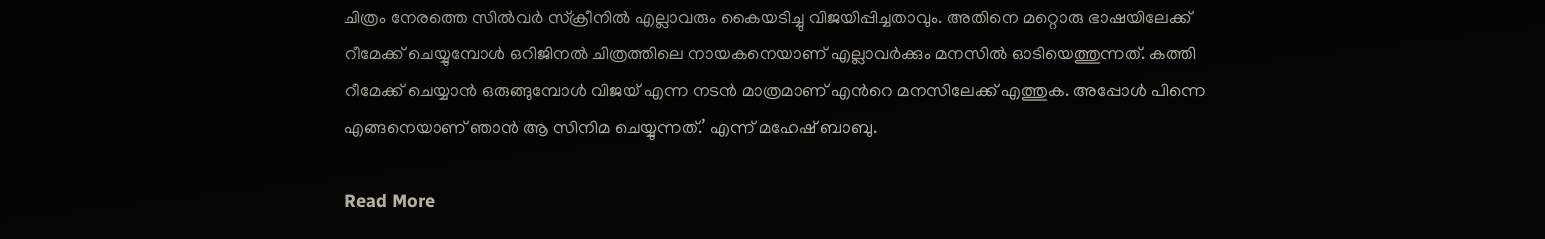ചിത്രം നേരത്തെ സിൽവർ സ്ക്രീനിൽ എല്ലാവരും കൈയടിച്ചു വിജയിപ്പിച്ചതാവും. അതിനെ മറ്റൊരു ഭാഷയിലേക്ക് റീമേക്ക് ചെയ്യുമ്പോൾ ഒറിജിനൽ ചിത്രത്തിലെ നായകനെയാണ് എല്ലാവർക്കും മനസിൽ ഓടിയെത്തുന്നത്. കത്തി റീമേക്ക് ചെയ്യാൻ ഒരുങ്ങുമ്പോൾ വിജയ് എന്ന നടൻ മാത്രമാണ് എന്‍റെ മനസിലേക്ക് എത്തുക. അപ്പോൾ പിന്നെ എങ്ങനെയാണ് ഞാൻ ആ സിനിമ ചെയ്യുന്നത്.’ എന്ന് മഹേഷ് ബാബു.

Read More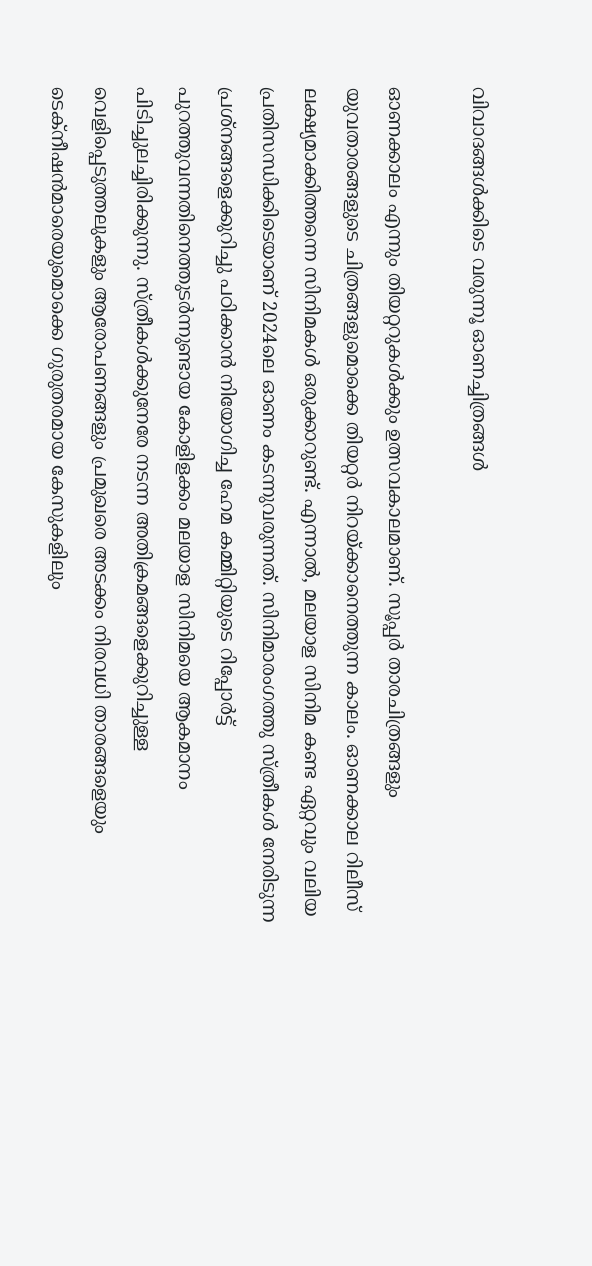വിവാദങ്ങൾക്കിടെ വരുന്നൂ ഓണച്ചിത്രങ്ങൾ

ഓണക്കാലം എന്നും തിയറ്ററുകള്‍ക്കും ഉത്സവകാലമാണ്. സൂപ്പർ താരചിത്രങ്ങളും യുവതാരങ്ങളുടെ ചിത്രങ്ങളുമൊക്കെ തിയറ്റർ നിറയ്ക്കാനെത്തുന്ന കാലം. ഓണക്കാല റിലീസ് ലക്ഷ്യമാക്കിത്തന്നെ സിനിമകൾ ഒരുക്കാറുണ്ട്. എന്നാൽ, മലയാള സിനിമ കണ്ട ഏറ്റവും വലിയ പ്രതിസന്ധിക്കിടെയാണ് 2024ലെ ഓണം കടന്നുവരുന്നത്. സിനിമാരംഗത്തു സ്ത്രീകൾ നേരിടുന്ന പ്രശ്നങ്ങളെക്കുറിച്ചു പഠിക്കാൻ നിയോഗിച്ച ഹേമ കമ്മിറ്റിയുടെ റിപ്പോർട്ട് പുറത്തുവന്നതിനെത്തുടർന്നുണ്ടായ കോളിളക്കം മലയാള സിനിമയെ ആകമാനം പിടിച്ചുലച്ചിരിക്കുന്നു. സ്ത്രീകൾക്കുനേരേ നടന്ന അതിക്രമങ്ങളെക്കുറിച്ചുള്ള വെളിപ്പെടുത്തലുകളും ആരോപണങ്ങളും പ്രമുഖരെ അടക്കം നിരവധി താരങ്ങളെയും ടെക്നീഷൻമാരെയുമൊക്കെ ഗുരുതരമായ കേസുകളിലും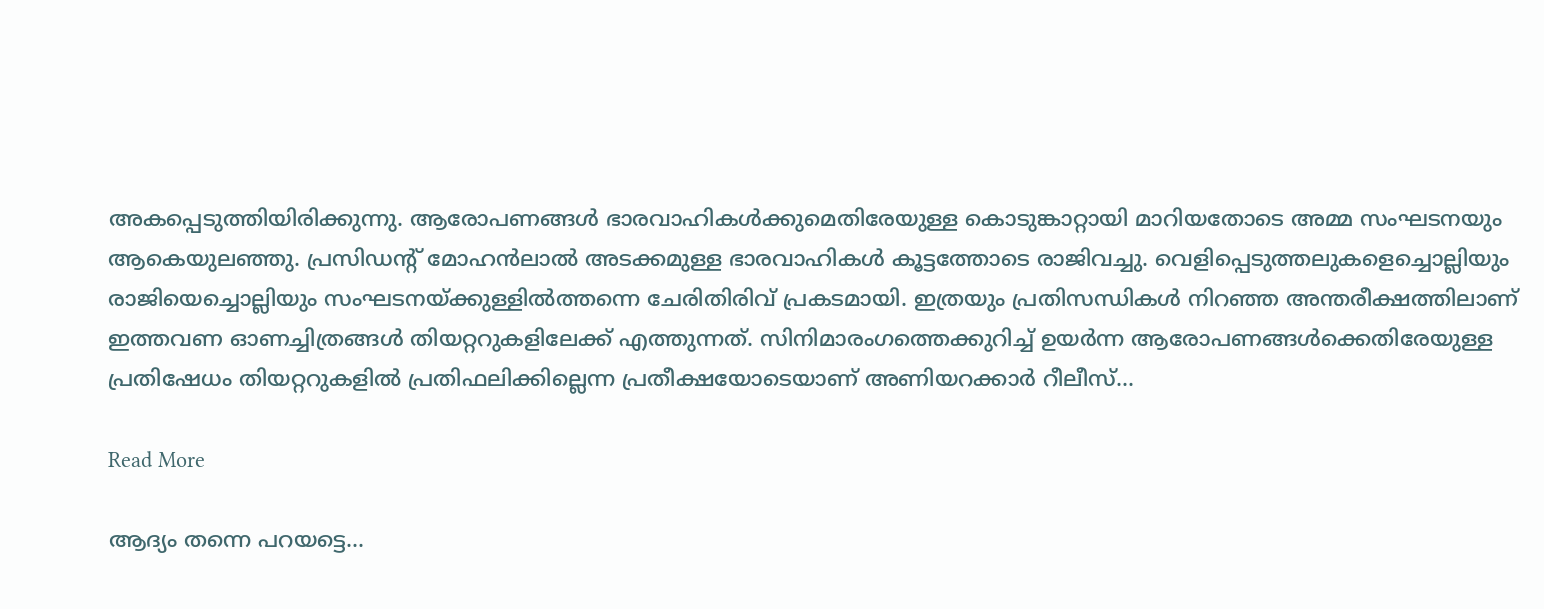അകപ്പെടുത്തിയിരിക്കുന്നു. ആരോപണങ്ങൾ ഭാരവാഹികൾക്കുമെതിരേയുള്ള കൊടുങ്കാറ്റായി മാറിയതോടെ അമ്മ സംഘടനയും ആകെയുലഞ്ഞു. പ്രസിഡന്‍റ് മോഹൻലാൽ അടക്കമുള്ള ഭാരവാഹികൾ കൂട്ടത്തോടെ രാജിവച്ചു. വെളിപ്പെടുത്തലുകളെച്ചൊല്ലിയും രാജിയെച്ചൊല്ലിയും സംഘടനയ്ക്കുള്ളിൽത്തന്നെ ചേരിതിരിവ് പ്രകടമായി. ഇത്രയും പ്രതിസന്ധികൾ നിറഞ്ഞ അന്തരീക്ഷത്തിലാണ് ഇത്തവണ ഓണച്ചിത്രങ്ങൾ തിയറ്ററുകളിലേക്ക് എത്തുന്നത്. സിനിമാരംഗത്തെക്കുറിച്ച് ഉയർന്ന ആരോപണങ്ങൾക്കെതിരേയുള്ള പ്രതിഷേധം തിയറ്ററുകളിൽ പ്രതിഫലിക്കില്ലെന്ന പ്രതീക്ഷയോടെയാണ് അണിയറക്കാർ റീലീസ്…

Read More

ആദ്യം തന്നെ പറയട്ടെ…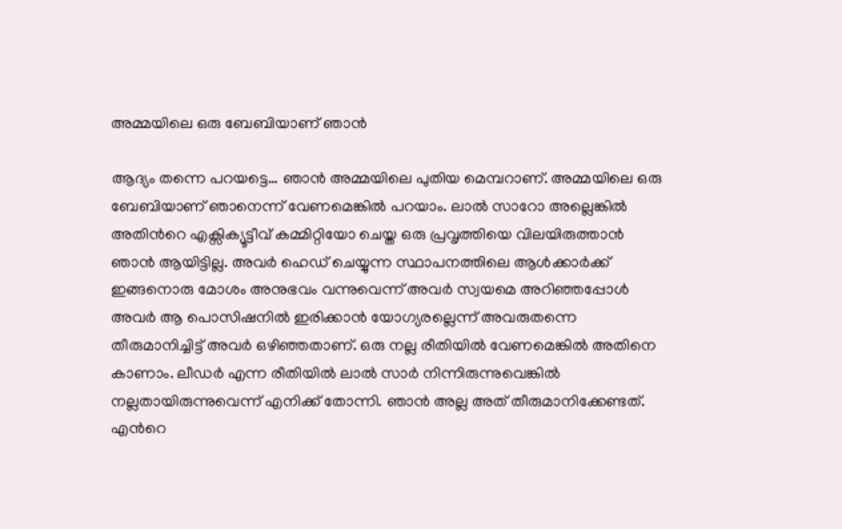അമ്മയിലെ ഒരു ബേബിയാണ് ഞാൻ

ആദ്യം തന്നെ പറയട്ടെ… ഞാൻ അമ്മയിലെ പുതിയ മെമ്പറാണ്. അമ്മയിലെ ഒരു ബേബിയാണ് ഞാനെന്ന് വേണമെങ്കിൽ പറയാം. ലാൽ സാറോ അല്ലെങ്കിൽ അതിന്‍റെ എക്സിക്യൂട്ടീവ് കമ്മിറ്റിയോ ചെയ്ത ഒരു പ്രവൃത്തിയെ വിലയിരുത്താൻ ഞാൻ ആയിട്ടില്ല. അവർ ഹെഡ് ചെയ്യുന്ന സ്ഥാപനത്തിലെ ആൾക്കാർക്ക് ഇങ്ങനൊരു മോശം അനുഭവം വന്നുവെന്ന് അവർ സ്വയമെ അറിഞ്ഞപ്പോൾ അവർ ആ പൊസിഷനിൽ ഇരിക്കാൻ യോഗ്യരല്ലെന്ന് അവരുതന്നെ തീരുമാനിച്ചിട്ട് അവർ ഒഴിഞ്ഞതാണ്. ഒരു നല്ല രീതിയിൽ വേണമെങ്കിൽ അതിനെ കാണാം. ലീഡർ എന്ന രീതിയിൽ ലാൽ സാർ നിന്നിരുന്നുവെങ്കിൽ നല്ലതായിരുന്നുവെന്ന് എനിക്ക് തോന്നി. ഞാൻ അല്ല അത് തീരുമാനിക്കേണ്ടത്. എന്‍റെ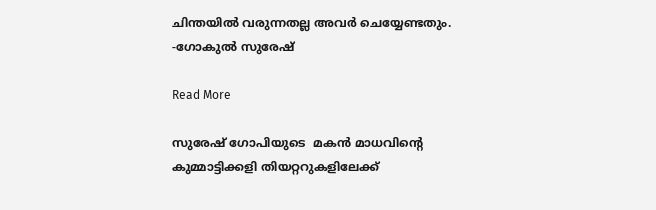ചിന്തയിൽ വരുന്നതല്ല അവർ ചെയ്യേണ്ടതും. -ഗോകുൽ സുരേഷ്

Read More

സുരേഷ് ഗോപിയുടെ  മകൻ മാധവിന്‍റെ കുമ്മാട്ടിക്കളി തിയറ്ററുകളിലേക്ക്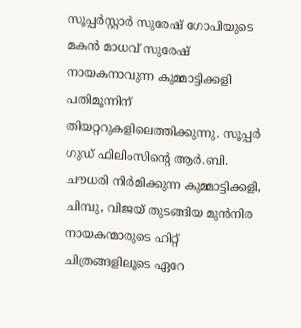സൂപ്പർസ്റ്റാർ സുരേഷ് ഗോപിയുടെ മകൻ മാധവ് സുരേഷ് നായകനാവുന്ന കുമ്മാട്ടിക്കളി പതിമൂന്നിന് തിയറ്ററുകളിലെത്തിക്കുന്നു. സൂപ്പർ ഗുഡ് ഫിലിംസിന്‍റെ ആർ.ബി. ചൗധരി നിർമിക്കുന്ന കുമ്മാട്ടിക്കളി, ചിമ്പു, വിജയ് തുടങ്ങിയ മുൻനിര നായകന്മാരുടെ ഹിറ്റ് ചിത്രങ്ങളിലൂടെ ഏറേ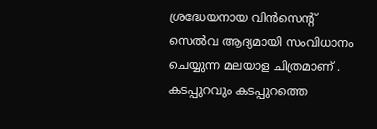ശ്രദ്ധേയനായ വിൻസെന്‍റ് സെൽവ ആദ്യമായി സംവിധാനം ചെയ്യുന്ന മലയാള ചിത്രമാണ് . കടപ്പുറവും കടപ്പുറത്തെ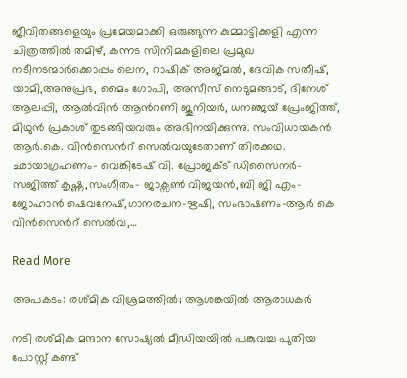ജീവിതങ്ങളെയും പ്രമേയമാക്കി ഒരുങ്ങുന്ന കുമ്മാട്ടിക്കളി എന്ന ചിത്രത്തിൽ തമിഴ്, കന്നട സിനിമകളിലെ പ്രമുഖ നടീനടന്മാർക്കൊപ്പം ലെന, റാഷിക് അജ്മൽ, ദേവിക സതീഷ്, യാമി,അനുപ്രഭ, മൈം ഗോപി, അസീസ് നെടുമങ്ങാട്, ദിനേശ് ആലപ്പി, ആൽവിൻ ആന്‍റണി ജൂനിയർ, ധനഞ്ജയ് പ്രേംജിത്ത്, മിഥുൻ പ്രകാശ് തുടങ്ങിയവരും അഭിനയിക്കുന്നു. സംവിധായകൻ ആർ.കെ. വിൻസെന്‍റ് സെൽവയുടേതാണ് തിരക്കഥ. ഛായാഗ്രഹണം- വെങ്കിടേഷ് വി. പ്രോജക്ട് ഡിസൈനർ- സജിത്ത് കൃഷ്ണ,സംഗീതം- ജാക്സൺ വിജയൻ,ബി ജി എം- ജോഹാൻ ഷെവനേഷ്,ഗാനരചന-ഋഷി, സംഭാഷണം-ആർ കെ വിൻസെന്‍റ് സെൽവ,…

Read More

അപകടം: രശ്മിക വിശ്രമത്തിൽ; ആശങ്കയിൽ ആരാധകർ

നടി രശ്മിക മന്ദാന സോഷ്യല്‍ മീഡിയയില്‍ പങ്കുവച്ച പുതിയ പോസ്റ്റ് കണ്ട്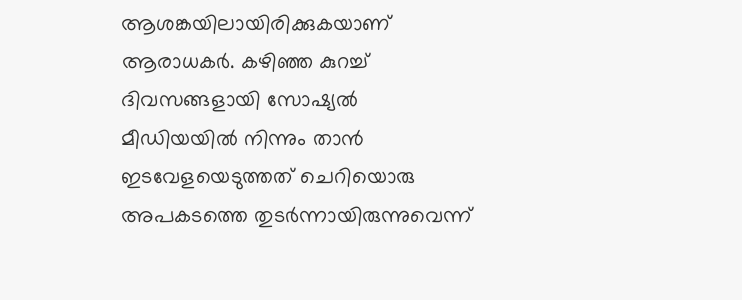ആശങ്കയിലായിരിക്കുകയാണ് ആരാധകർ. കഴിഞ്ഞ കുറച്ച് ദിവസങ്ങളായി സോഷ്യല്‍ മീഡിയയില്‍ നിന്നും താന്‍ ഇടവേളയെടുത്തത് ചെറിയൊരു അപകടത്തെ തുടർന്നായിരുന്നുവെന്ന്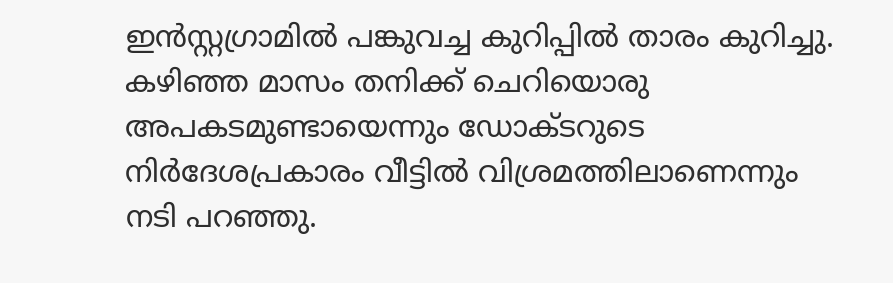ഇന്‍സ്റ്റഗ്രാമില്‍ പങ്കുവച്ച കുറിപ്പില്‍ താരം കുറിച്ചു. കഴിഞ്ഞ മാസം തനിക്ക് ചെറിയൊരു അപകടമുണ്ടായെന്നും ഡോക്ടറുടെ നിർദേശപ്രകാരം വീട്ടിൽ വിശ്രമത്തിലാണെന്നും നടി പറഞ്ഞു.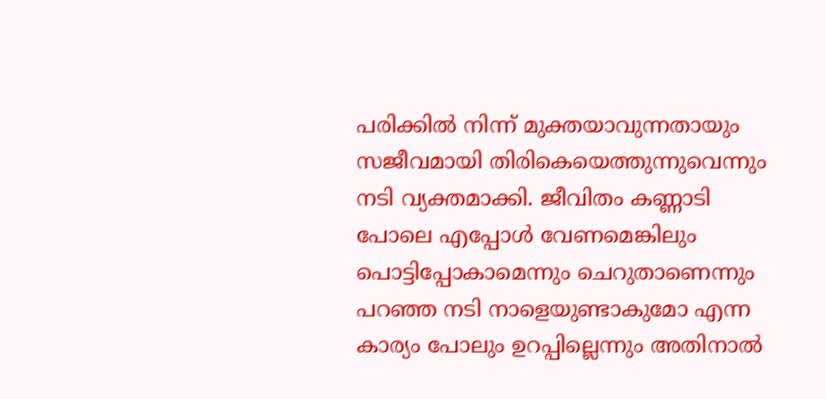പരിക്കിൽ നിന്ന് മുക്തയാവുന്നതായും സജീവമായി തിരികെയെത്തുന്നുവെന്നും നടി വ്യക്തമാക്കി. ജീവിതം കണ്ണാടി പോലെ എപ്പോൾ വേണമെങ്കിലും പൊട്ടിപ്പോകാമെന്നും ചെറുതാണെന്നും പറഞ്ഞ നടി നാളെയുണ്ടാകുമോ എന്ന കാര്യം പോലും ഉറപ്പില്ലെന്നും അതിനാൽ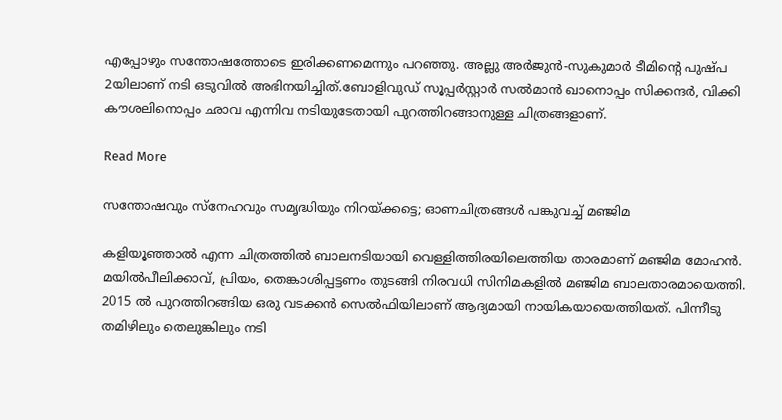എപ്പോഴും സന്തോഷത്തോടെ ഇരിക്കണമെന്നും പറഞ്ഞു. അല്ലു അർജുൻ-സുകുമാർ ടീമിന്‍റെ പുഷ്പ 2യിലാണ് നടി ഒടുവിൽ അഭിനയിച്ചിത്.ബോളിവുഡ് സൂപ്പർസ്റ്റാർ സൽമാൻ ഖാനൊപ്പം സിക്കന്ദർ, വിക്കി കൗശലിനൊപ്പം ഛാവ എന്നിവ നടിയുടേതായി പുറത്തിറങ്ങാനുള്ള ചിത്രങ്ങളാണ്.

Read More

സന്തോഷവും സ്‌നേഹവും സമൃദ്ധിയും നിറയ്ക്കട്ടെ; ഓണചിത്രങ്ങൾ പങ്കുവച്ച് മഞ്ജിമ

കളിയൂഞ്ഞാല്‍ എന്ന ചിത്രത്തില്‍ ബാലനടിയായി വെള്ളിത്തിരയിലെത്തിയ താരമാണ് മഞ്ജിമ മോഹന്‍. മയില്‍പീലിക്കാവ്, പ്രിയം, തെങ്കാശിപ്പട്ടണം തുടങ്ങി നിരവധി സിനിമകളില്‍ മഞ്ജിമ ബാലതാരമായെത്തി. 2015 ല്‍ പുറത്തിറങ്ങിയ ഒരു വടക്കന്‍ സെല്‍ഫിയിലാണ് ആദ്യമായി നായികയായെത്തിയത്. പിന്നീടു തമിഴിലും തെലുങ്കിലും നടി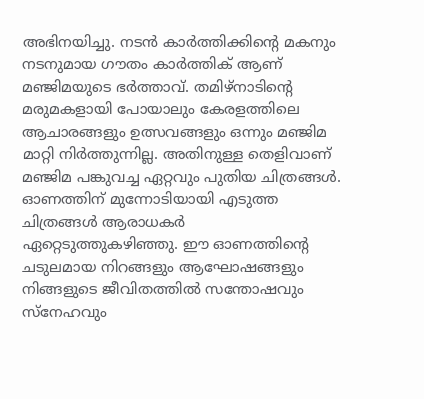അഭിനയിച്ചു. നടന്‍ കാര്‍ത്തിക്കിന്‍റെ മകനും നടനുമായ ഗൗതം കാര്‍ത്തിക് ആണ് മഞ്ജിമയുടെ ഭര്‍ത്താവ്. തമിഴ്‌നാടിന്‍റെ മരുമകളായി പോയാലും കേരളത്തിലെ ആചാരങ്ങളും ഉത്സവങ്ങളും ഒന്നും മഞ്ജിമ മാറ്റി നിര്‍ത്തുന്നില്ല. അതിനുള്ള തെളിവാണ് മഞ്ജിമ പങ്കുവച്ച ഏറ്റവും പുതിയ ചിത്രങ്ങള്‍. ഓണത്തിന് മുന്നോടിയായി എടുത്ത ചിത്രങ്ങള്‍ ആരാധകര്‍ ഏറ്റെടുത്തുകഴിഞ്ഞു. ഈ ഓണത്തിന്‍റെ ചടുലമായ നിറങ്ങളും ആഘോഷങ്ങളും നിങ്ങളുടെ ജീവിതത്തില്‍ സന്തോഷവും സ്‌നേഹവും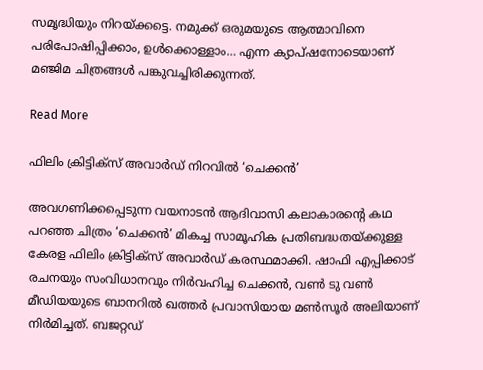സമൃദ്ധിയും നിറയ്ക്കട്ടെ. നമുക്ക് ഒരുമയുടെ ആത്മാവിനെ പരിപോഷിപ്പിക്കാം, ഉള്‍ക്കൊള്ളാം… എന്ന ക്യാപ്ഷനോടെയാണ് മഞ്ജിമ ചിത്രങ്ങള്‍ പങ്കുവച്ചിരിക്കുന്നത്.

Read More

ഫിലിം ക്രിട്ടിക്സ് അവാർഡ് നിറവിൽ ‘ചെക്കൻ’

അവഗണിക്കപ്പെടുന്ന വയനാടൻ ആദിവാസി കലാകാരന്‍റെ കഥ പറഞ്ഞ ചിത്രം ‘ചെക്കൻ’ മികച്ച സാമൂഹിക പ്രതിബദ്ധതയ്ക്കുള്ള കേരള ഫിലിം ക്രിട്ടിക്സ് അവാർഡ് കരസ്ഥമാക്കി. ഷാഫി എപ്പിക്കാട് രചനയും സംവിധാനവും നിർവഹിച്ച ചെക്കൻ, വൺ ടു വൺ മീഡിയയുടെ ബാനറിൽ ഖത്തർ പ്രവാസിയായ മൺസൂർ അലിയാണ് നിർമിച്ചത്. ബജറ്റഡ്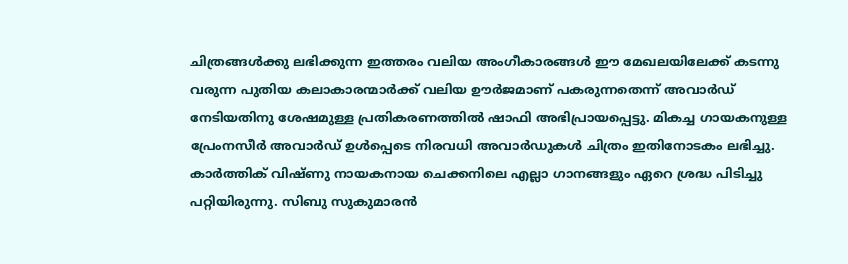ചിത്രങ്ങൾക്കു ലഭിക്കുന്ന ഇത്തരം വലിയ അംഗീകാരങ്ങൾ ഈ മേഖലയിലേക്ക് കടന്നു വരുന്ന പുതിയ കലാകാരന്മാർക്ക് വലിയ ഊർജമാണ് പകരുന്നതെന്ന് അവാർഡ് നേടിയതിനു ശേഷമുള്ള പ്രതികരണത്തിൽ ഷാഫി അഭിപ്രായപ്പെട്ടു. മികച്ച ഗായകനുള്ള പ്രേംനസീർ അവാർഡ് ഉൾപ്പെടെ നിരവധി അവാർഡുകൾ ചിത്രം ഇതിനോടകം ലഭിച്ചു. കാർത്തിക് വിഷ്ണു നായകനായ ചെക്കനിലെ എല്ലാ ഗാനങ്ങളും ഏറെ ശ്രദ്ധ പിടിച്ചു പറ്റിയിരുന്നു. സിബു സുകുമാരൻ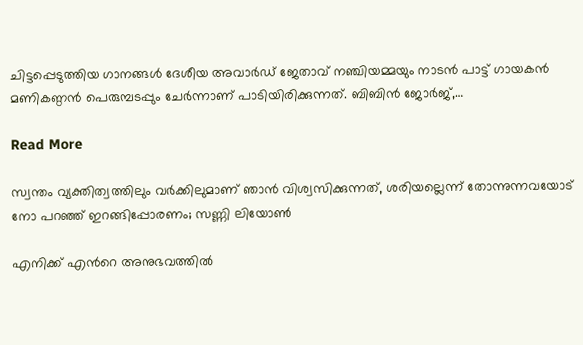ചിട്ടപ്പെടുത്തിയ ഗാനങ്ങൾ ദേശീയ അവാർഡ് ജേതാവ് നഞ്ചിയമ്മയും നാടൻ പാട്ട് ഗായകൻ മണികണ്ഠൻ പെരുമ്പടപ്പും ചേർന്നാണ് പാടിയിരിക്കുന്നത്. ബിബിൻ ജോർജ്,…

Read More

സ്വന്തം വ്യക്തിത്വത്തിലും വര്‍ക്കിലുമാണ് ഞാന്‍ വിശ്വസിക്കുന്നത്, ശരിയല്ലെന്ന് തോന്നുന്നവയോട് നോ പറഞ്ഞ് ഇറങ്ങിപ്പോരണം; സണ്ണി ലിയോൺ

എനിക്ക് എന്‍റെ അനുഭവത്തില്‍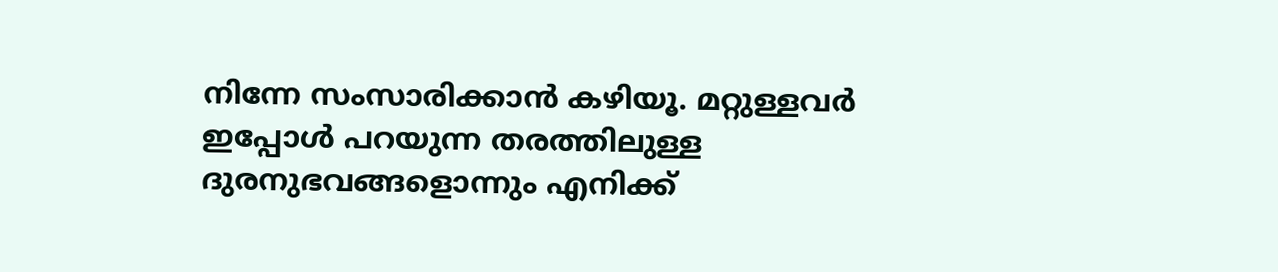നിന്നേ സംസാരിക്കാന്‍ കഴിയൂ. മറ്റുള്ളവര്‍ ഇപ്പോള്‍ പറയുന്ന തരത്തിലുള്ള ദുരനുഭവങ്ങളൊന്നും എനിക്ക്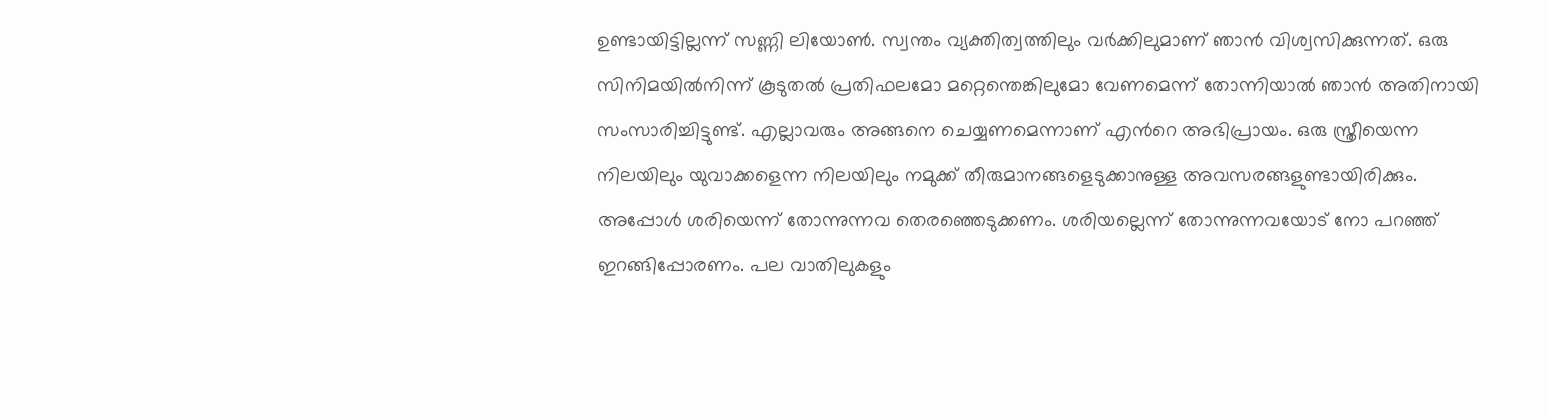ഉണ്ടായിട്ടില്ലന്ന് സണ്ണി ലിയോൺ. സ്വന്തം വ്യക്തിത്വത്തിലും വര്‍ക്കിലുമാണ് ഞാന്‍ വിശ്വസിക്കുന്നത്. ഒരു സിനിമയില്‍നിന്ന് കൂടുതല്‍ പ്രതിഫലമോ മറ്റെന്തെങ്കിലുമോ വേണമെന്ന് തോന്നിയാല്‍ ഞാന്‍ അതിനായി സംസാരിച്ചിട്ടുണ്ട്. എല്ലാവരും അങ്ങനെ ചെയ്യണമെന്നാണ് എന്‍റെ അഭിപ്രായം. ഒരു സ്ത്രീയെന്ന നിലയിലും യുവാക്കളെന്ന നിലയിലും നമുക്ക് തീരുമാനങ്ങളെടുക്കാനുള്ള അവസരങ്ങളുണ്ടായിരിക്കും. അപ്പോള്‍ ശരിയെന്ന് തോന്നുന്നവ തെരഞ്ഞെടുക്കണം. ശരിയല്ലെന്ന് തോന്നുന്നവയോട് നോ പറഞ്ഞ് ഇറങ്ങിപ്പോരണം. പല വാതിലുകളും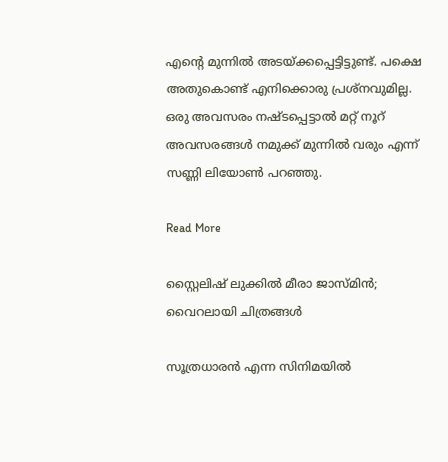എന്‍റെ മുന്നില്‍ അടയ്ക്കപ്പെട്ടിട്ടുണ്ട്. പക്ഷെ അതുകൊണ്ട് എനിക്കൊരു പ്രശ്‌നവുമില്ല. ഒരു അവസരം നഷ്ടപ്പെട്ടാല്‍ മറ്റ് നൂറ് അവസരങ്ങള്‍ നമുക്ക് മുന്നില്‍ വരും എന്ന് സണ്ണി ലിയോൺ പറഞ്ഞു.

Read More

സ്റ്റൈലിഷ് ലുക്കിൽ മീരാ ജാസ്മിൻ; വൈറലായി ചിത്രങ്ങൾ

സൂത്രധാരൻ എന്ന സിനിമയിൽ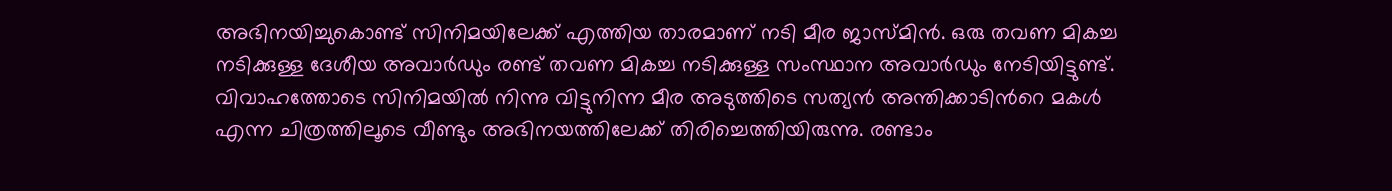അഭിനയിച്ചുകൊണ്ട് സിനിമയിലേക്ക് എത്തിയ താരമാണ് നടി മീര ജാസ്മിൻ. ഒരു തവണ മികച്ച നടിക്കുള്ള ദേശീയ അവാർഡും രണ്ട് തവണ മികച്ച നടിക്കുള്ള സംസ്ഥാന അവാർഡും നേടിയിട്ടുണ്ട്. വിവാഹത്തോടെ സിനിമയിൽ നിന്നു വിട്ടുനിന്ന മീര അടുത്തിടെ സത്യൻ അന്തിക്കാടിന്‍റെ മകൾ എന്ന ചിത്രത്തിലൂടെ വീണ്ടും അഭിനയത്തിലേക്ക് തിരിച്ചെത്തിയിരുന്നു. രണ്ടാം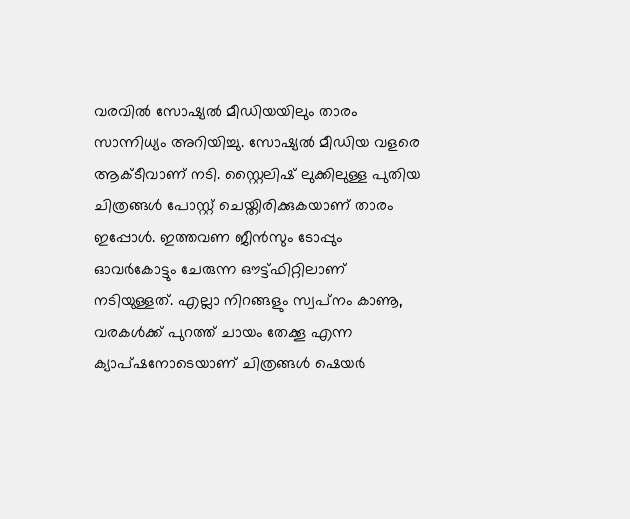വരവിൽ സോഷ്യൽ മീഡിയയിലും താരം സാന്നിധ്യം അറിയിച്ചു. സോഷ്യൽ മീഡിയ വളരെ ആക്ടീവാണ് നടി. സ്റ്റൈലിഷ് ലുക്കിലുള്ള പുതിയ ചിത്രങ്ങൾ പോസ്റ്റ് ചെയ്തിരിക്കുകയാണ് താരം ഇപ്പോൾ. ഇത്തവണ ജീൻസും ടോപ്പും ഓവർകോട്ടും ചേരുന്ന ഔട്ട്ഫിറ്റിലാണ് നടിയുള്ളത്. എല്ലാ നിറങ്ങളും സ്വപ്‌നം കാണൂ, വരകള്‍ക്ക് പുറത്ത് ചായം തേക്കൂ എന്ന ക്യാപ്ഷനോടെയാണ് ചിത്രങ്ങള്‍ ഷെയർ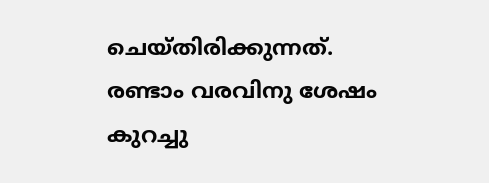ചെയ്തിരിക്കുന്നത്. രണ്ടാം വരവിനു ശേഷം കുറച്ചു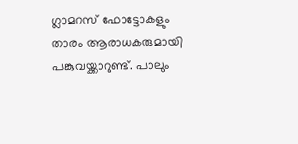ഗ്ലാമറസ് ഫോട്ടോകളും താരം ആരാധകരുമായി പങ്കുവയ്ക്കാറുണ്ട്. പാലും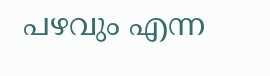പഴവും എന്ന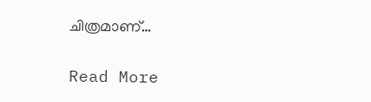ചിത്രമാണ്…

Read More